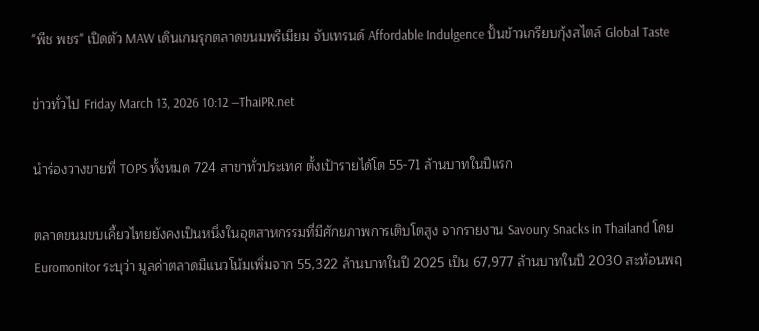"พีช พชร" เปิดตัว MAW เดินเกมรุกตลาดขนมพรีเมียม จับเทรนด์ Affordable Indulgence ปั้นข้าวเกรียบกุ้งสไตล์ Global Taste

ข่าวทั่วไป Friday March 13, 2026 10:12 —ThaiPR.net

นำร่องวางขายที่ TOPS ทั้งหมด 724 สาขาทั่วประเทศ ตั้งเป้ารายได้โต 55-71 ล้านบาทในปีแรก

ตลาดขนมขบเคี้ยวไทยยังคงเป็นหนึ่งในอุตสาหกรรมที่มีศักยภาพการเติบโตสูง จากรายงาน Savoury Snacks in Thailand โดย Euromonitor ระบุว่า มูลค่าตลาดมีแนวโน้มเพิ่มจาก 55,322 ล้านบาทในปี 2025 เป็น 67,977 ล้านบาทในปี 2030 สะท้อนพฤ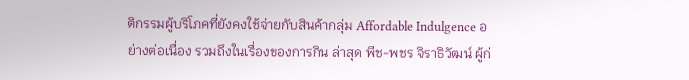ติกรรมผู้บริโภคที่ยังคงใช้จ่ายกับสินค้ากลุ่ม Affordable Indulgence อย่างต่อเนื่อง รวมถึงในเรื่องของการกิน ล่าสุด พีช-พชร จิราธิวัฒน์ ผู้ก่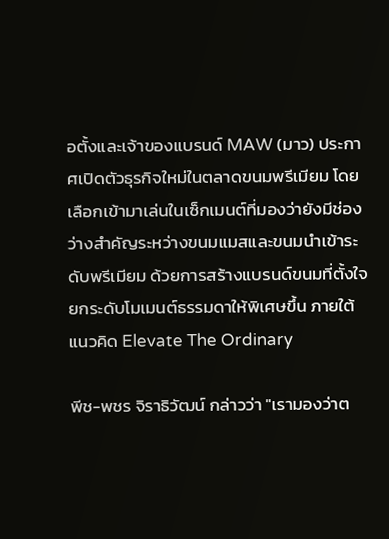อตั้งและเจ้าของแบรนด์ MAW (มาว) ประกาศเปิดตัวธุรกิจใหม่ในตลาดขนมพรีเมียม โดยเลือกเข้ามาเล่นในเซ็กเมนต์ที่มองว่ายังมีช่องว่างสำคัญระหว่างขนมแมสและขนมนำเข้าระดับพรีเมียม ด้วยการสร้างแบรนด์ขนมที่ตั้งใจยกระดับโมเมนต์ธรรมดาให้พิเศษขึ้น ภายใต้แนวคิด Elevate The Ordinary

พีช-พชร จิราธิวัฒน์ กล่าวว่า "เรามองว่าต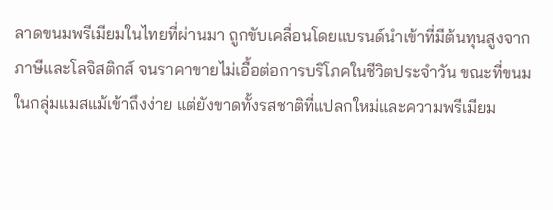ลาดขนมพรีเมียมในไทยที่ผ่านมา ถูกขับเคลื่อนโดยแบรนด์นำเข้าที่มีต้นทุนสูงจากภาษีและโลจิสติกส์ จนราคาขายไม่เอื้อต่อการบริโภคในชีวิตประจำวัน ขณะที่ขนมในกลุ่มแมสแม้เข้าถึงง่าย แต่ยังขาดทั้งรสชาติที่แปลกใหม่และความพรีเมียม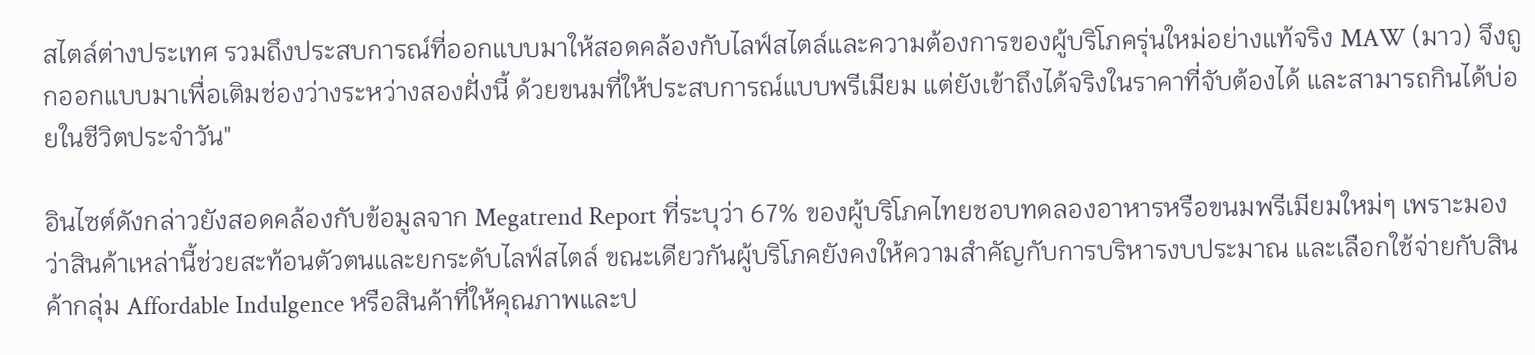สไตล์ต่างประเทศ รวมถึงประสบการณ์ที่ออกแบบมาให้สอดคล้องกับไลฟ์สไตล์และความต้องการของผู้บริโภครุ่นใหม่อย่างแท้จริง MAW (มาว) จึงถูกออกแบบมาเพื่อเติมช่องว่างระหว่างสองฝั่งนี้ ด้วยขนมที่ให้ประสบการณ์แบบพรีเมียม แต่ยังเข้าถึงได้จริงในราคาที่จับต้องได้ และสามารถกินได้บ่อยในชีวิตประจำวัน"

อินไซต์ดังกล่าวยังสอดคล้องกับข้อมูลจาก Megatrend Report ที่ระบุว่า 67% ของผู้บริโภคไทยชอบทดลองอาหารหรือขนมพรีเมียมใหม่ๆ เพราะมองว่าสินค้าเหล่านี้ช่วยสะท้อนตัวตนและยกระดับไลฟ์สไตล์ ขณะเดียวกันผู้บริโภคยังคงให้ความสำคัญกับการบริหารงบประมาณ และเลือกใช้จ่ายกับสินค้ากลุ่ม Affordable Indulgence หรือสินค้าที่ให้คุณภาพและป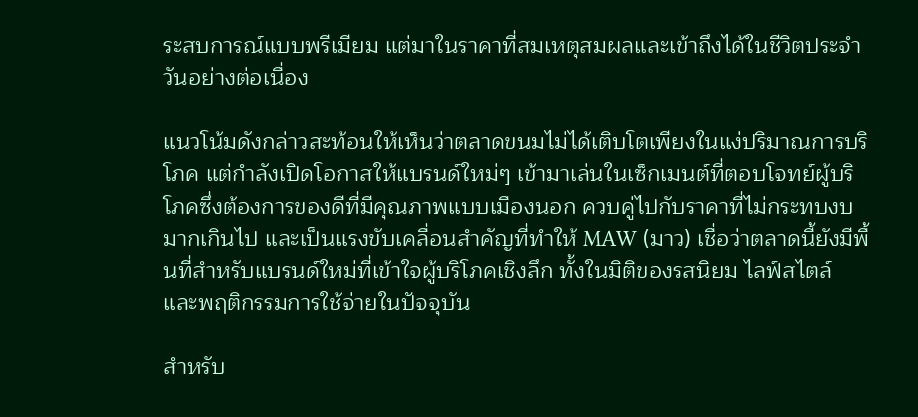ระสบการณ์แบบพรีเมียม แต่มาในราคาที่สมเหตุสมผลและเข้าถึงได้ในชีวิตประจำวันอย่างต่อเนื่อง

แนวโน้มดังกล่าวสะท้อนให้เห็นว่าตลาดขนมไม่ได้เติบโตเพียงในแง่ปริมาณการบริโภค แต่กำลังเปิดโอกาสให้แบรนด์ใหม่ๆ เข้ามาเล่นในเซ็กเมนต์ที่ตอบโจทย์ผู้บริโภคซึ่งต้องการของดีที่มีคุณภาพแบบเมืองนอก ควบคู่ไปกับราคาที่ไม่กระทบงบมากเกินไป และเป็นแรงขับเคลื่อนสำคัญที่ทำให้ MAW (มาว) เชื่อว่าตลาดนี้ยังมีพื้นที่สำหรับแบรนด์ใหม่ที่เข้าใจผู้บริโภคเชิงลึก ทั้งในมิติของรสนิยม ไลฟ์สไตล์ และพฤติกรรมการใช้จ่ายในปัจจุบัน

สำหรับ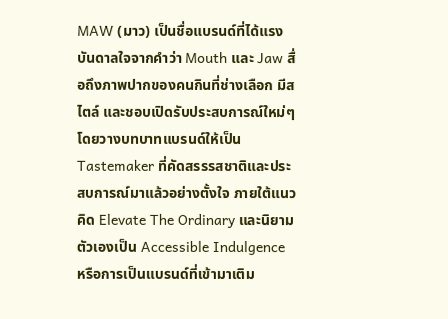MAW (มาว) เป็นชื่อแบรนด์ที่ได้แรงบันดาลใจจากคำว่า Mouth และ Jaw สื่อถึงภาพปากของคนกินที่ช่างเลือก มีสไตล์ และชอบเปิดรับประสบการณ์ใหม่ๆ โดยวางบทบาทแบรนด์ให้เป็น Tastemaker ที่คัดสรรรสชาติและประสบการณ์มาแล้วอย่างตั้งใจ ภายใต้แนวคิด Elevate The Ordinary และนิยามตัวเองเป็น Accessible Indulgence หรือการเป็นแบรนด์ที่เข้ามาเติม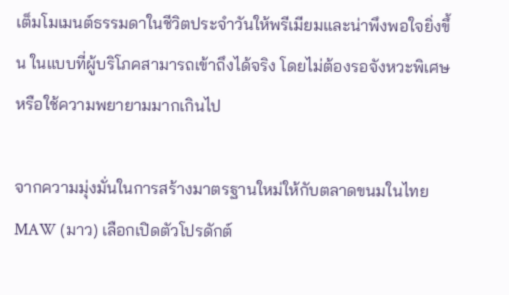เต็มโมเมนต์ธรรมดาในชีวิตประจำวันให้พรีเมียมและน่าพึงพอใจยิ่งขึ้น ในแบบที่ผู้บริโภคสามารถเข้าถึงได้จริง โดยไม่ต้องรอจังหวะพิเศษหรือใช้ความพยายามมากเกินไป

จากความมุ่งมั่นในการสร้างมาตรฐานใหม่ให้กับตลาดขนมในไทย MAW (มาว) เลือกเปิดตัวโปรดักต์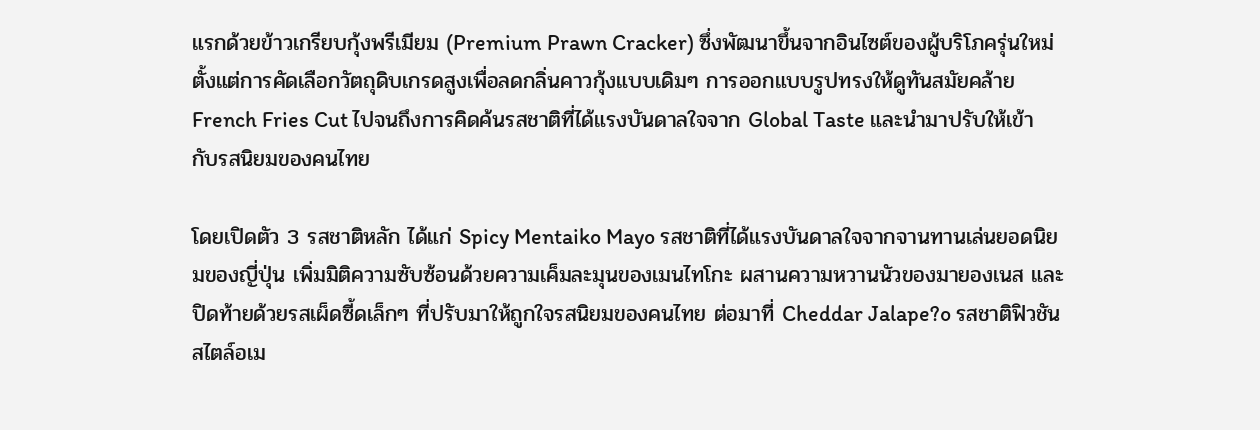แรกด้วยข้าวเกรียบกุ้งพรีเมียม (Premium Prawn Cracker) ซึ่งพัฒนาขึ้นจากอินไซต์ของผู้บริโภครุ่นใหม่ ตั้งแต่การคัดเลือกวัตถุดิบเกรดสูงเพื่อลดกลิ่นคาวกุ้งแบบเดิมๆ การออกแบบรูปทรงให้ดูทันสมัยคล้าย French Fries Cut ไปจนถึงการคิดค้นรสชาติที่ได้แรงบันดาลใจจาก Global Taste และนำมาปรับให้เข้ากับรสนิยมของคนไทย

โดยเปิดตัว 3 รสชาติหลัก ได้แก่ Spicy Mentaiko Mayo รสชาติที่ได้แรงบันดาลใจจากจานทานเล่นยอดนิยมของญี่ปุ่น เพิ่มมิติความซับซ้อนด้วยความเค็มละมุนของเมนไทโกะ ผสานความหวานนัวของมายองเนส และปิดท้ายด้วยรสเผ็ดซี้ดเล็กๆ ที่ปรับมาให้ถูกใจรสนิยมของคนไทย ต่อมาที่ Cheddar Jalape?o รสชาติฟิวชันสไตล์อเม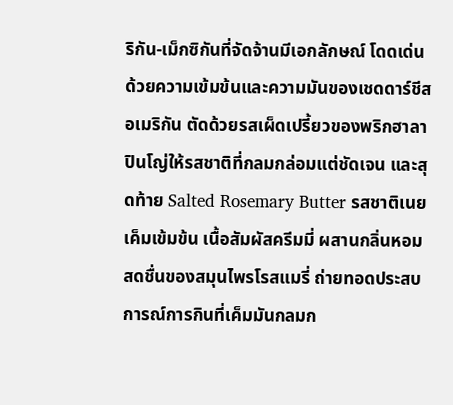ริกัน-เม็กซิกันที่จัดจ้านมีเอกลักษณ์ โดดเด่นด้วยความเข้มข้นและความมันของเชดดาร์ชีสอเมริกัน ตัดด้วยรสเผ็ดเปรี้ยวของพริกฮาลาปินโญ่ให้รสชาติที่กลมกล่อมแต่ชัดเจน และสุดท้าย Salted Rosemary Butter รสชาติเนยเค็มเข้มข้น เนื้อสัมผัสครีมมี่ ผสานกลิ่นหอมสดชื่นของสมุนไพรโรสแมรี่ ถ่ายทอดประสบการณ์การกินที่เค็มมันกลมก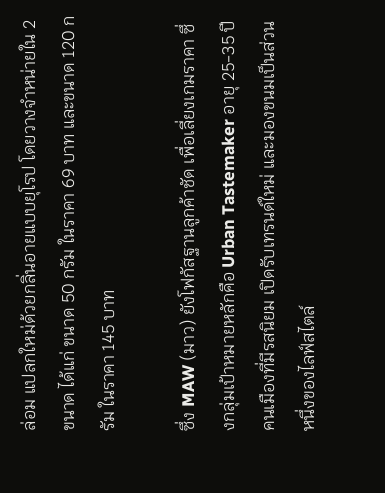ล่อม แปลกใหม่ด้วยกลิ่นอายแบบยุโรป โดยวางจำหน่ายใน 2 ขนาด ได้แก่ ขนาด 50 กรัม ในราคา 69 บาท และขนาด 120 กรัม ในราคา 145 บาท

ซึ่ง MAW (มาว) ยังโฟกัสฐานลูกค้าชัด เพื่อเลี่ยงเกมราคา ซึ่งกลุ่มเป้าหมายหลักคือ Urban Tastemaker อายุ 25-35 ปี คนเมืองที่มีรสนิยม เปิดรับเทรนด์ใหม่ และมองขนมเป็นส่วนหนึ่งของไลฟ์สไตล์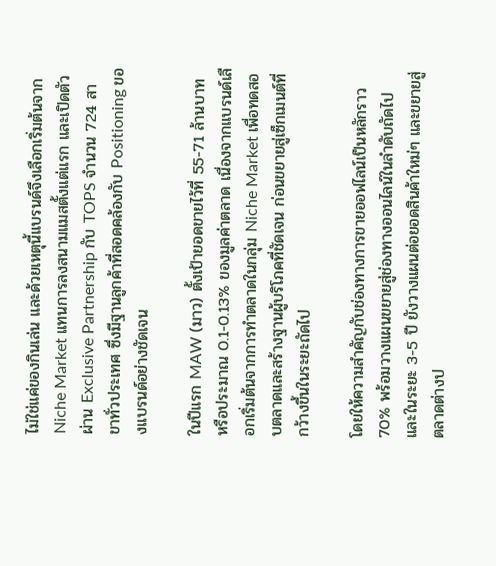ไม่ใช่แค่ของกินเล่น และด้วยเหตุนี้แบรนด์จึงเลือกเริ่มต้นจาก Niche Market แทนการลงสนามแมสตั้งแต่แรก และเปิดตัวผ่าน Exclusive Partnership กับ TOPS จำนวน 724 สาขาทั่วประเทศ ซึ่งมีฐานลูกค้าที่สอดคล้องกับ Positioning ของแบรนด์อย่างชัดเจน

ในปีแรก MAW (มาว) ตั้งเป้ายอดขายไว้ที่ 55-71 ล้านบาท หรือประมาณ 0.1-0.13% ของมูลค่าตลาด เนื่องจากแบรนด์เลือกเริ่มต้นจากการทำตลาดในกลุ่ม Niche Market เพื่อทดสอบตลาดและสร้างฐานผู้บริโภคที่ชัดเจน ก่อนขยายสู่เซ็กเมนต์ที่กว้างขึ้นในระยะถัดไป

โดยให้ความสำคัญกับช่องทางการขายออฟไลน์เป็นหลักราว 70% พร้อมวางแผนขยายสู่ช่องทางออนไลน์ในลำดับถัดไป และในระยะ 3-5 ปี ยังวางแผนต่อยอดสินค้าใหม่ๆ และขยายสู่ตลาดต่างป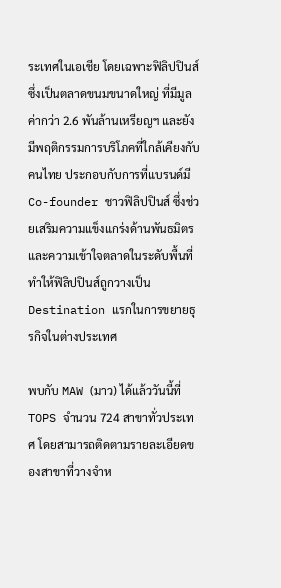ระเทศในเอเชีย โดยเฉพาะฟิลิปปินส์ ซึ่งเป็นตลาดขนมขนาดใหญ่ ที่มีมูลค่ากว่า 2.6 พันล้านเหรียญฯ และยังมีพฤติกรรมการบริโภคที่ใกล้เคียงกับคนไทย ประกอบกับการที่แบรนด์มี Co-founder ชาวฟิลิปปินส์ ซึ่งช่วยเสริมความแข็งแกร่งด้านพันธมิตรและความเข้าใจตลาดในระดับพื้นที่ ทำให้ฟิลิปปินส์ถูกวางเป็น Destination แรกในการขยายธุรกิจในต่างประเทศ

พบกับ MAW (มาว) ได้แล้ววันนี้ที่ TOPS จำนวน 724 สาขาทั่วประเทศ โดยสามารถติดตามรายละเอียดของสาขาที่วางจำห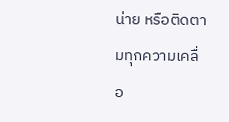น่าย หรือติดตามทุกความเคลื่อ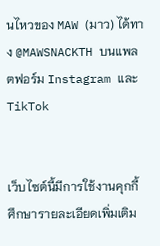นไหวของ MAW (มาว) ได้ทาง @MAWSNACKTH บนแพลตฟอร์ม Instagram และ TikTok


เว็บไซต์นี้มีการใช้งานคุกกี้ ศึกษารายละเอียดเพิ่มเติม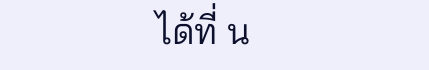ได้ที่ น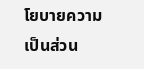โยบายความเป็นส่วน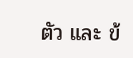ตัว และ ข้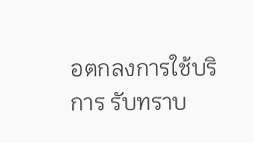อตกลงการใช้บริการ รับทราบ